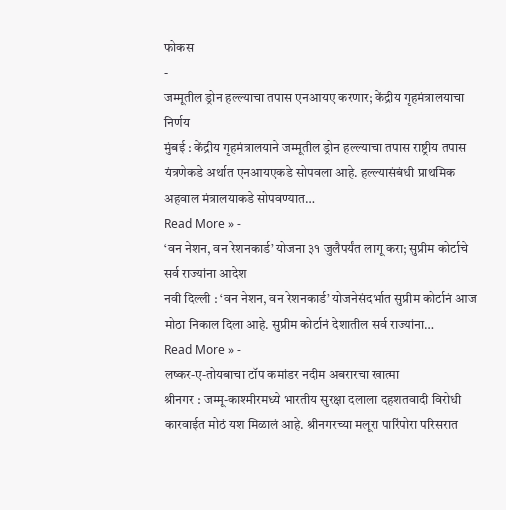फोकस
-
जम्मूतील ड्रोन हल्ल्याचा तपास एनआयए करणार; केंद्रीय गृहमंत्रालयाचा निर्णय
मुंबई : केंद्रीय गृहमंत्रालयाने जम्मूतील ड्रोन हल्ल्याचा तपास राष्ट्रीय तपास यंत्रणेकडे अर्थात एनआयएकडे सोपवला आहे. हल्ल्यासंबंधी प्राथमिक अहवाल मंत्रालयाकडे सोपवण्यात…
Read More » -
‘वन नेशन, वन रेशनकार्ड’ योजना ३१ जुलैपर्यंत लागू करा; सुप्रीम कोर्टाचे सर्व राज्यांना आदेश
नवी दिल्ली : ‘वन नेशन, वन रेशनकार्ड’ योजनेसंदर्भात सुप्रीम कोर्टानं आज मोठा निकाल दिला आहे. सुप्रीम कोर्टानं देशातील सर्व राज्यांना…
Read More » -
लष्कर-ए-तोयबाचा टॉप कमांडर नदीम अबरारचा खात्मा
श्रीनगर : जम्मू-काश्मीरमध्ये भारतीय सुरक्षा दलाला दहशतवादी विरोधी कारवाईत मोठं यश मिळालं आहे. श्रीनगरच्या मलूरा पारिंपोरा परिसरात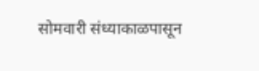सोमवारी संध्याकाळपासून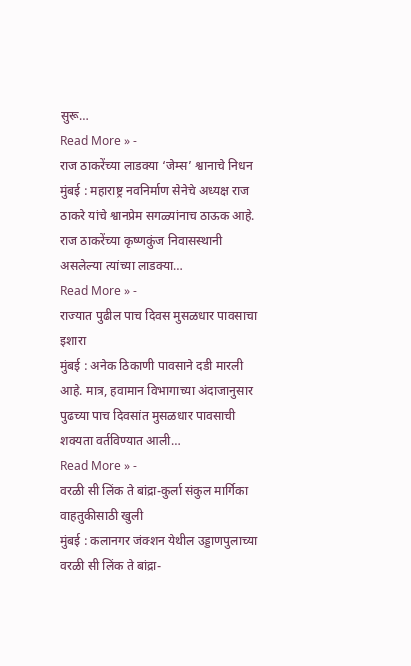सुरू…
Read More » -
राज ठाकरेंच्या लाडक्या ‘जेम्स’ श्वानाचे निधन
मुंबई : महाराष्ट्र नवनिर्माण सेनेचे अध्यक्ष राज ठाकरे यांचे श्वानप्रेम सगळ्यांनाच ठाऊक आहे. राज ठाकरेंच्या कृष्णकुंज निवासस्थानी असलेल्या त्यांच्या लाडक्या…
Read More » -
राज्यात पुढील पाच दिवस मुसळधार पावसाचा इशारा
मुंबई : अनेक ठिकाणी पावसाने दडी मारली आहे. मात्र, हवामान विभागाच्या अंदाजानुसार पुढच्या पाच दिवसांत मुसळधार पावसाची शक्यता वर्तविण्यात आली…
Read More » -
वरळी सी लिंक ते बांद्रा-कुर्ला संकुल मार्गिका वाहतुकीसाठी खुली
मुंबई : कलानगर जंक्शन येथील उड्डाणपुलाच्या वरळी सी लिंक ते बांद्रा-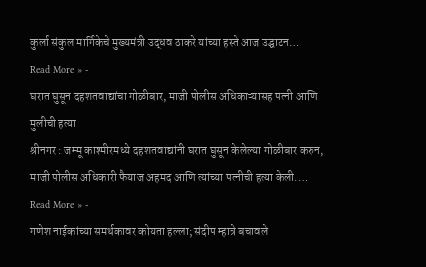कुर्ला संकुल मार्गिकेचे मुख्यमंत्री उद्धव ठाकरे यांच्या हस्ते आज उद्घाटन…
Read More » -
घरात घुसून दहशतवाद्यांचा गोळीबार, माजी पोलीस अधिकाऱ्यासह पत्नी आणि मुलीची हत्या
श्रीनगर : जम्मू काश्मीरमध्ये दहशतवाद्यांनी घरात घुसून केलेल्या गोळीबार करुन, माजी पोलीस अधिकारी फैयाज अहमद आणि त्यांच्या पत्नीची हत्या केली.…
Read More » -
गणेश नाईकांच्या समर्थकावर कोयता हल्ला; संदीप म्हात्रे बचावले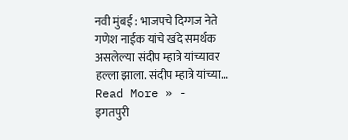नवी मुंबई : भाजपचे दिग्गज नेते गणेश नाईक यांचे खंदे समर्थक असलेल्या संदीप म्हात्रे यांच्यावर हल्ला झाला. संदीप म्हात्रे यांच्या…
Read More » -
इगतपुरी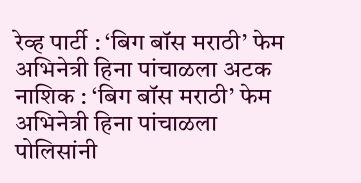रेव्ह पार्टी : ‘बिग बॉस मराठी’ फेम अभिनेत्री हिना पांचाळला अटक
नाशिक : ‘बिग बॉस मराठी’ फेम अभिनेत्री हिना पांचाळला पोलिसांनी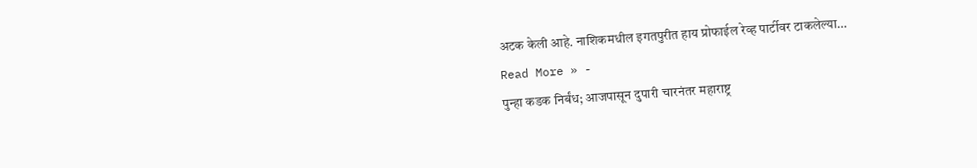अटक केली आहे. नाशिकमधील इगतपुरीत हाय प्रोफाईल रेव्ह पार्टीवर टाकलेल्या…
Read More » -
पुन्हा कडक निर्बंध; आजपासून दुपारी चारनंतर महाराष्ट्र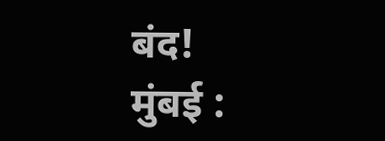बंद!
मुंबई :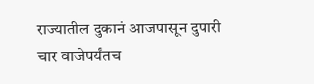राज्यातील दुकानं आजपासून दुपारी चार वाजेपर्यंतच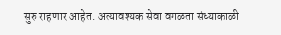सुरु राहणार आहेत. अत्यावश्यक सेवा वगळता संध्याकाळी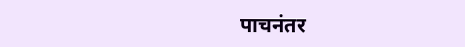पाचनंतर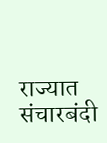राज्यात संचारबंदी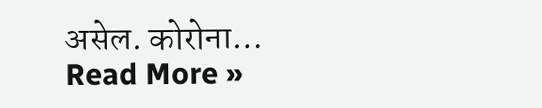असेल. कोरोना…
Read More »